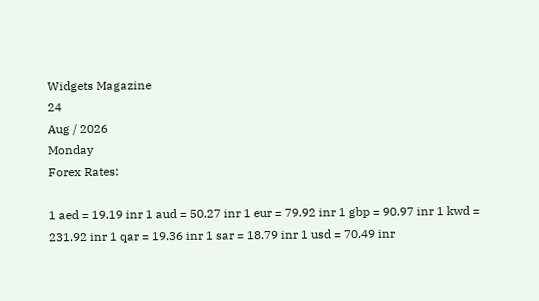Widgets Magazine
24
Aug / 2026
Monday
Forex Rates:

1 aed = 19.19 inr 1 aud = 50.27 inr 1 eur = 79.92 inr 1 gbp = 90.97 inr 1 kwd = 231.92 inr 1 qar = 19.36 inr 1 sar = 18.79 inr 1 usd = 70.49 inr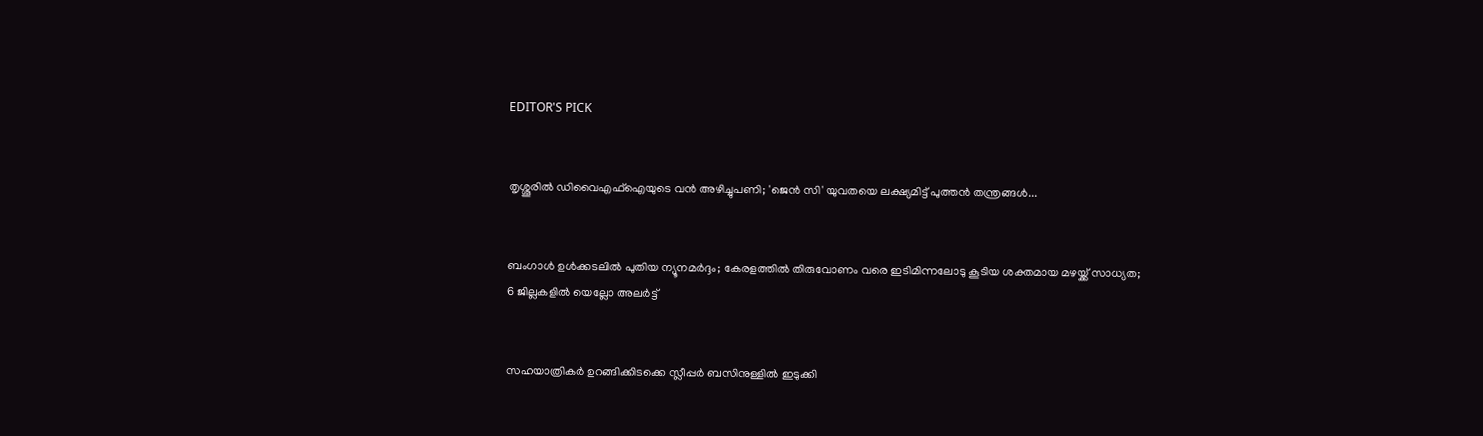EDITOR'S PICK


തൃശ്ശൂരിൽ ഡിവൈഎഫ്ഐയുടെ വൻ അഴിച്ചുപണി; 'ജെൻ സി' യുവതയെ ലക്ഷ്യമിട്ട് പുത്തൻ തന്ത്രങ്ങൾ...


ബംഗാൾ ഉൾക്കടലിൽ പുതിയ ന്യൂനമർദ്ദം; കേരളത്തിൽ തിരുവോണം വരെ ഇടിമിന്നലോടു കൂടിയ ശക്തമായ മഴയ്ക്ക് സാധ്യത; 6 ജില്ലകളിൽ യെല്ലോ അലർട്ട്


സഹയാത്രികർ ഉറങ്ങിക്കിടക്കെ സ്ലീപ്പർ ബസിനുള്ളിൽ ഇടുക്കി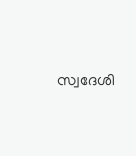സ്വദേശി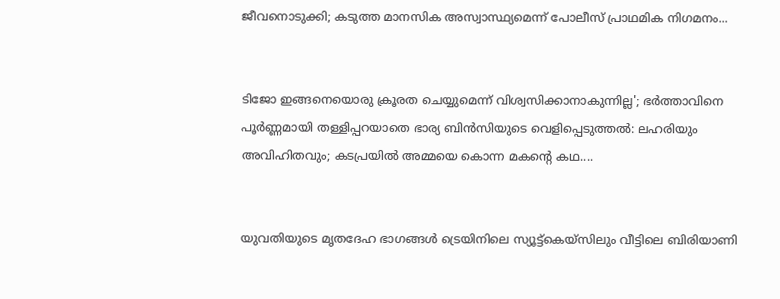ജീവനൊടുക്കി; കടുത്ത മാനസിക അസ്വാസ്ഥ്യമെന്ന് പോലീസ് പ്രാഥമിക നിഗമനം...


ടിജോ ഇങ്ങനെയൊരു ക്രൂരത ചെയ്യുമെന്ന് വിശ്വസിക്കാനാകുന്നില്ല'; ഭർത്താവിനെ പൂർണ്ണമായി തള്ളിപ്പറയാതെ ഭാര്യ ബിൻസിയുടെ വെളിപ്പെടുത്തൽ: ലഹരിയും അവിഹിതവും; കടപ്രയിൽ അമ്മയെ കൊന്ന മകന്റെ കഥ....


യുവതിയുടെ മൃതദേഹ ഭാഗങ്ങൾ ട്രെയിനിലെ സ്യൂട്ട്കെയ്സിലും വീട്ടിലെ ബിരിയാണി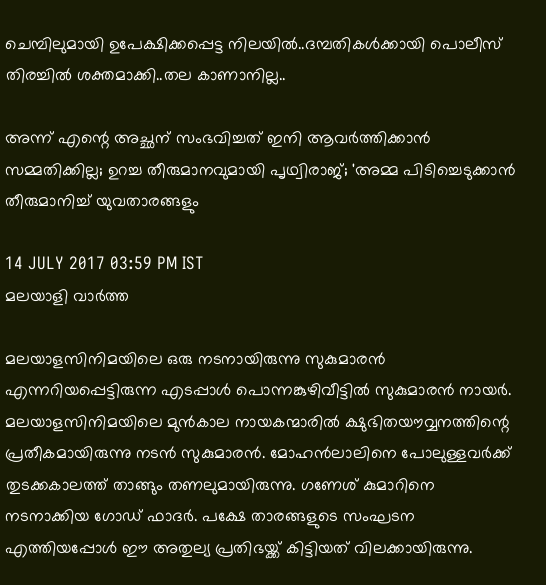ചെമ്പിലുമായി ഉപേക്ഷിക്കപ്പെട്ട നിലയിൽ..ദമ്പതികൾക്കായി പൊലീസ് തിരച്ചിൽ ശക്തമാക്കി..തല കാണാനില്ല..

അന്ന് എന്റെ അച്ഛന് സംഭവിച്ചത് ഇനി ആവര്‍ത്തിക്കാന്‍ സമ്മതിക്കില്ല; ഉറച്ച തീരുമാനവുമായി പൃഥ്വിരാജ്; 'അമ്മ പിടിച്ചെടുക്കാന്‍ തീരുമാനിച്ച് യുവതാരങ്ങളും

14 JULY 2017 03:59 PM IST
മലയാളി വാര്‍ത്ത

മലയാളസിനിമയിലെ ഒരു നടനായിരുന്നു സുകുമാരന്‍ എന്നറിയപ്പെട്ടിരുന്ന എടപ്പാള്‍ പൊന്നങ്കുഴിവീട്ടില്‍ സുകുമാരന്‍ നായര്‍. മലയാളസിനിമയിലെ മുന്‍കാല നായകന്മാരില്‍ ക്ഷുഭിതയൗവ്വനത്തിന്റെ പ്രതീകമായിരുന്നു നടന്‍ സുകുമാരന്‍. മോഹന്‍ലാലിനെ പോലുള്ളവര്‍ക്ക് തുടക്കകാലത്ത് താങ്ങും തണലുമായിരുന്നു. ഗണേശ് കുമാറിനെ നടനാക്കിയ ഗോഡ് ഫാദര്‍. പക്ഷേ താരങ്ങളുടെ സംഘടന എത്തിയപ്പോള്‍ ഈ അതുല്യ പ്രതിഭയ്ക്ക് കിട്ടിയത് വിലക്കായിരുന്നു.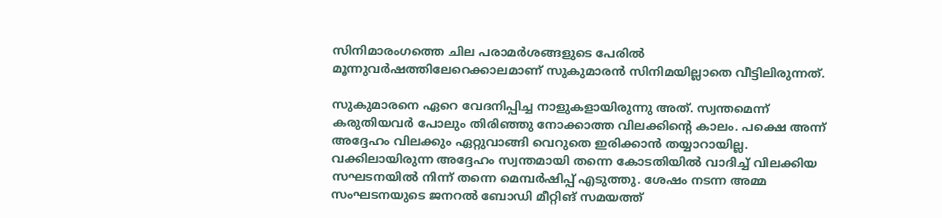സിനിമാരംഗത്തെ ചില പരാമര്‍ശങ്ങളുടെ പേരില്‍ മൂന്നുവര്‍ഷത്തിലേറെക്കാലമാണ് സുകുമാരന്‍ സിനിമയില്ലാതെ വീട്ടിലിരുന്നത്.

സുകുമാരനെ ഏറെ വേദനിപ്പിച്ച നാളുകളായിരുന്നു അത്. സ്വന്തമെന്ന് കരുതിയവര്‍ പോലും തിരിഞ്ഞു നോക്കാത്ത വിലക്കിന്റെ കാലം. പക്ഷെ അന്ന് അദ്ദേഹം വിലക്കും ഏറ്റുവാങ്ങി വെറുതെ ഇരിക്കാന്‍ തയ്യാറായില്ല. വക്കിലായിരുന്ന അദ്ദേഹം സ്വന്തമായി തന്നെ കോടതിയില്‍ വാദിച്ച് വിലക്കിയ സഘടനയില്‍ നിന്ന് തന്നെ മെമ്പര്‍ഷിപ്പ് എടുത്തു. ശേഷം നടന്ന അമ്മ സംഘടനയുടെ ജനറല്‍ ബോഡി മീറ്റിങ് സമയത്ത്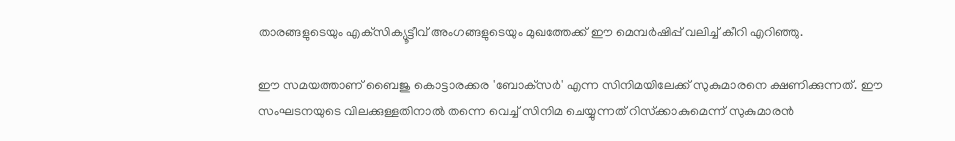താരങ്ങളുടെയും എക്‌സിക്യൂട്ടീവ് അംഗങ്ങളുടെയും മുഖത്തേക്ക് ഈ മെമ്പര്‍ഷിപ്പ് വലിച്ച് കീറി എറിഞ്ഞു.

ഈ സമയത്താണ് ബൈജു കൊട്ടാരക്കര 'ബോക്‌സര്‍' എന്ന സിനിമയിലേക്ക് സുകുമാരനെ ക്ഷണിക്കുന്നത്. ഈ സംഘടനയുടെ വിലക്കുള്ളതിനാല്‍ തന്നെ വെച്ച് സിനിമ ചെയ്യുന്നത് റിസ്‌ക്കാകുമെന്ന് സുകുമാരന്‍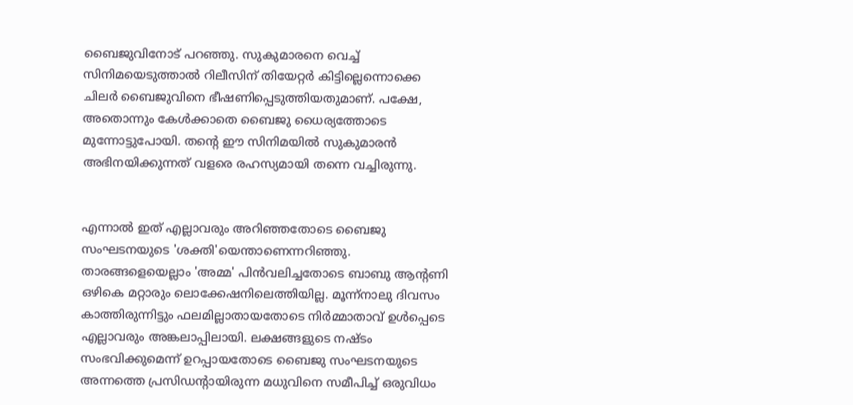ബൈജുവിനോട് പറഞ്ഞു. സുകുമാരനെ വെച്ച് സിനിമയെടുത്താല്‍ റിലീസിന് തിയേറ്റര്‍ കിട്ടില്ലെന്നൊക്കെ ചിലര്‍ ബൈജുവിനെ ഭീഷണിപ്പെടുത്തിയതുമാണ്. പക്ഷേ, അതൊന്നും കേള്‍ക്കാതെ ബൈജു ധൈര്യത്തോടെ മുന്നോട്ടുപോയി. തന്റെ ഈ സിനിമയില്‍ സുകുമാരന്‍ അഭിനയിക്കുന്നത് വളരെ രഹസ്യമായി തന്നെ വച്ചിരുന്നു.


എന്നാല്‍ ഇത് എല്ലാവരും അറിഞ്ഞതോടെ ബൈജു സംഘടനയുടെ 'ശക്തി'യെന്താണെന്നറിഞ്ഞു. താരങ്ങളെയെല്ലാം 'അമ്മ' പിന്‍വലിച്ചതോടെ ബാബു ആന്റണി ഒഴികെ മറ്റാരും ലൊക്കേഷനിലെത്തിയില്ല. മൂന്ന്‌നാലു ദിവസം കാത്തിരുന്നിട്ടും ഫലമില്ലാതായതോടെ നിര്‍മ്മാതാവ് ഉള്‍പ്പെടെ എല്ലാവരും അങ്കലാപ്പിലായി. ലക്ഷങ്ങളുടെ നഷ്ടം സംഭവിക്കുമെന്ന് ഉറപ്പായതോടെ ബൈജു സംഘടനയുടെ അന്നത്തെ പ്രസിഡന്റായിരുന്ന മധുവിനെ സമീപിച്ച് ഒരുവിധം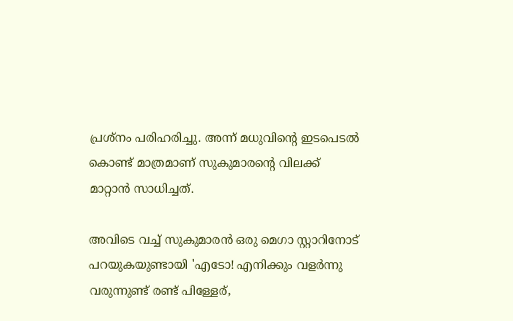പ്രശ്‌നം പരിഹരിച്ചു. അന്ന് മധുവിന്റെ ഇടപെടല്‍ കൊണ്ട് മാത്രമാണ് സുകുമാരന്റെ വിലക്ക് മാറ്റാന്‍ സാധിച്ചത്.

അവിടെ വച്ച് സുകുമാരന്‍ ഒരു മെഗാ സ്റ്റാറിനോട് പറയുകയുണ്ടായി 'എടോ! എനിക്കും വളര്‍ന്നു വരുന്നുണ്ട് രണ്ട് പിള്ളേര്,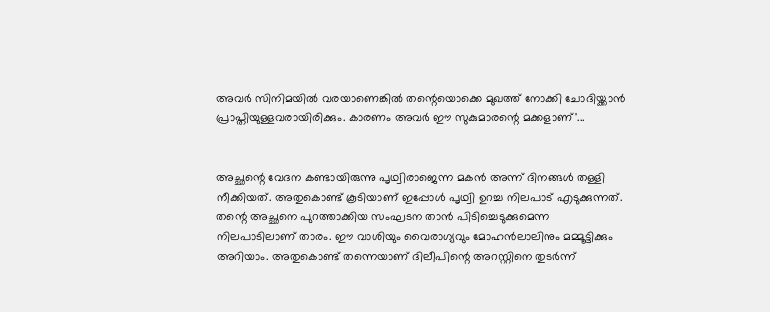അവര്‍ സിനിമയില്‍ വരയാണെങ്കില്‍ തന്റെയൊക്കെ മുഖത്ത് നോക്കി ചോദിയ്ക്കാന്‍ പ്രാപ്തിയുള്ളവരായിരിക്കും. കാരണം അവര്‍ ഈ സുകുമാരന്റെ മക്കളാണ്'...


അച്ഛന്റെ വേദന കണ്ടായിരുന്നു പൃഥ്വിരാജെന്ന മകന്‍ അന്ന് ദിനങ്ങള്‍ തള്ളി നീക്കിയത്. അതുകൊണ്ട് കൂടിയാണ് ഇപ്പോള്‍ പൃഥ്വി ഉറച്ച നിലപാട് എടുക്കുന്നത്. തന്റെ അച്ഛനെ പുറത്താക്കിയ സംഘടന താന്‍ പിടിച്ചെടുക്കുമെന്ന നിലപാടിലാണ് താരം. ഈ വാശിയും വൈരാഗ്യവും മോഹന്‍ലാലിനും മമ്മൂട്ടിക്കും അറിയാം. അതുകൊണ്ട് തന്നെയാണ് ദിലീപിന്റെ അറസ്റ്റിനെ തുടര്‍ന്ന്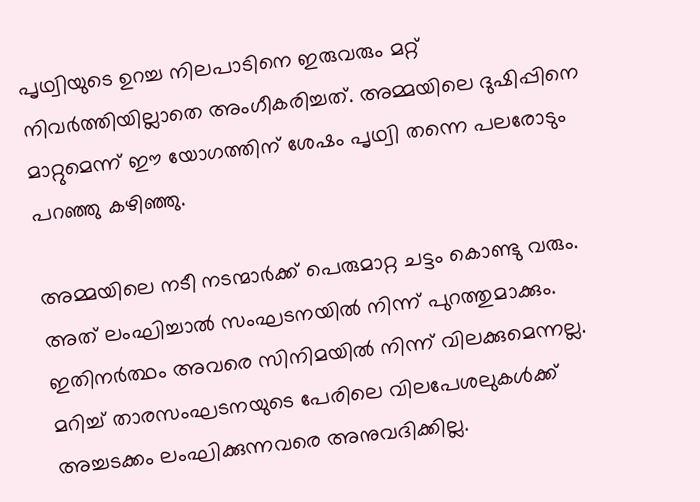പൃഥ്വിയുടെ ഉറച്ച നിലപാടിനെ ഇരുവരും മറ്റ് നിവര്‍ത്തിയില്ലാതെ അംഗീകരിച്ചത്. അമ്മയിലെ ദുഷിപ്പിനെ മാറ്റുമെന്ന് ഈ യോഗത്തിന് ശേഷം പൃഥ്വി തന്നെ പലരോടും പറഞ്ഞു കഴിഞ്ഞു.

അമ്മയിലെ നടീ നടന്മാര്‍ക്ക് പെരുമാറ്റ ചട്ടം കൊണ്ടു വരും. അത് ലംഘിച്ചാല്‍ സംഘടനയില്‍ നിന്ന് പുറത്തുമാക്കും. ഇതിനര്‍ത്ഥം അവരെ സിനിമയില്‍ നിന്ന് വിലക്കുമെന്നല്ല. മറിച്ച് താരസംഘടനയുടെ പേരിലെ വിലപേശലുകള്‍ക്ക് അച്ചടക്കം ലംഘിക്കുന്നവരെ അനുവദിക്കില്ല.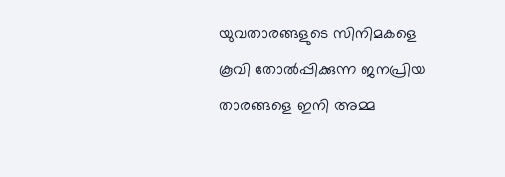യുവതാരങ്ങളുടെ സിനിമകളെ കൂവി തോല്‍പ്പിക്കുന്ന ജനപ്രിയ താരങ്ങളെ ഇനി അമ്മ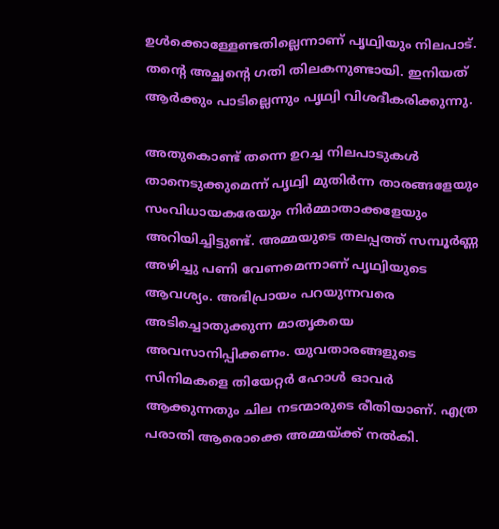ഉള്‍ക്കൊള്ളേണ്ടതില്ലെന്നാണ് പൃഥ്വിയും നിലപാട്. തന്റെ അച്ഛന്റെ ഗതി തിലകനുണ്ടായി. ഇനിയത് ആര്‍ക്കും പാടില്ലെന്നും പൃഥ്വി വിശദീകരിക്കുന്നു.

അതുകൊണ്ട് തന്നെ ഉറച്ച നിലപാടുകള്‍ താനെടുക്കുമെന്ന് പൃഥ്വി മുതിര്‍ന്ന താരങ്ങളേയും സംവിധായകരേയും നിര്‍മ്മാതാക്കളേയും അറിയിച്ചിട്ടുണ്ട്. അമ്മയുടെ തലപ്പത്ത് സമ്പൂര്‍ണ്ണ അഴിച്ചു പണി വേണമെന്നാണ് പൃഥ്വിയുടെ ആവശ്യം. അഭിപ്രായം പറയുന്നവരെ അടിച്ചൊതുക്കുന്ന മാതൃകയെ അവസാനിപ്പിക്കണം. യുവതാരങ്ങളുടെ സിനിമകളെ തിയേറ്റര്‍ ഹോള്‍ ഓവര്‍ ആക്കുന്നതും ചില നടന്മാരുടെ രീതിയാണ്. എത്ര പരാതി ആരൊക്കെ അമ്മയ്ക്ക് നല്‍കി.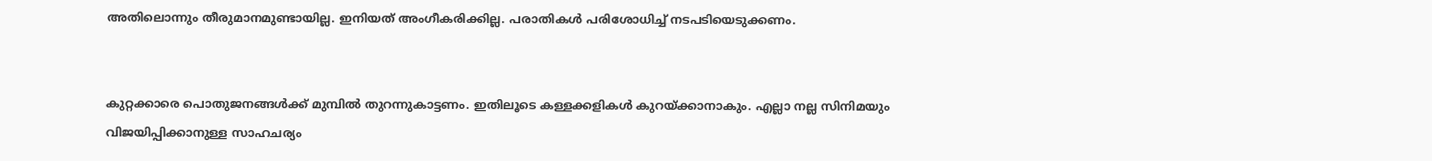അതിലൊന്നും തീരുമാനമുണ്ടായില്ല. ഇനിയത് അംഗീകരിക്കില്ല. പരാതികള്‍ പരിശോധിച്ച് നടപടിയെടുക്കണം.


കുറ്റക്കാരെ പൊതുജനങ്ങള്‍ക്ക് മുമ്പില്‍ തുറന്നുകാട്ടണം. ഇതിലൂടെ കള്ളക്കളികള്‍ കുറയ്ക്കാനാകും. എല്ലാ നല്ല സിനിമയും വിജയിപ്പിക്കാനുള്ള സാഹചര്യം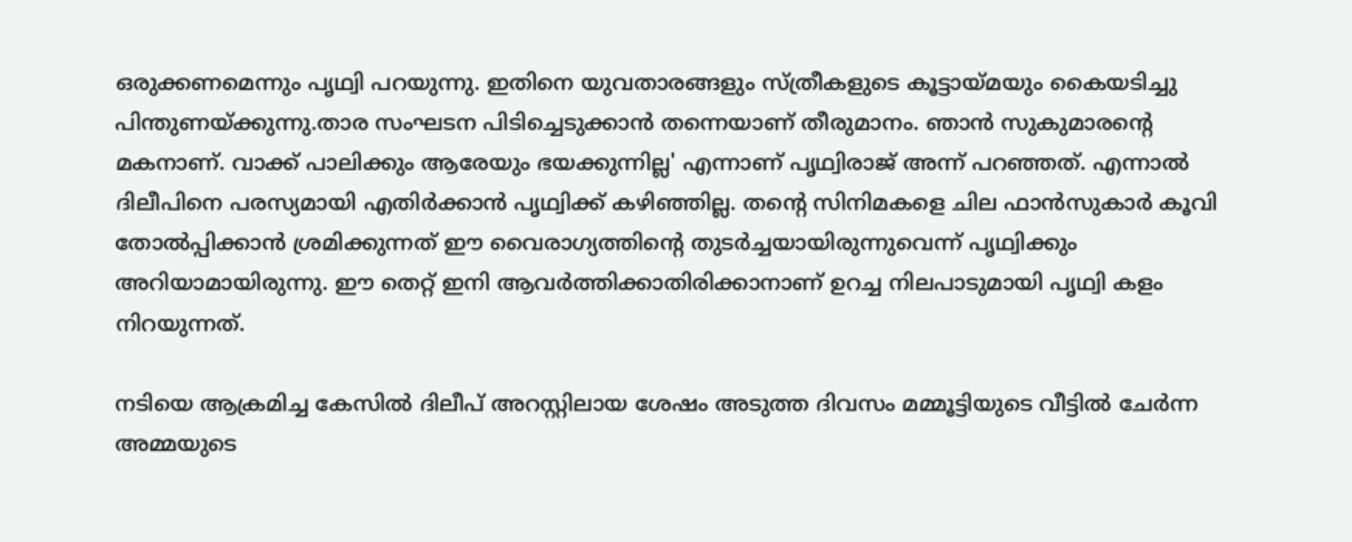ഒരുക്കണമെന്നും പൃഥ്വി പറയുന്നു. ഇതിനെ യുവതാരങ്ങളും സ്ത്രീകളുടെ കൂട്ടായ്മയും കൈയടിച്ചു പിന്തുണയ്ക്കുന്നു.താര സംഘടന പിടിച്ചെടുക്കാന്‍ തന്നെയാണ് തീരുമാനം. ഞാന്‍ സുകുമാരന്റെ മകനാണ്. വാക്ക് പാലിക്കും ആരേയും ഭയക്കുന്നില്ല' എന്നാണ് പൃഥ്വിരാജ് അന്ന് പറഞ്ഞത്. എന്നാല്‍ ദിലീപിനെ പരസ്യമായി എതിര്‍ക്കാന്‍ പൃഥ്വിക്ക് കഴിഞ്ഞില്ല. തന്റെ സിനിമകളെ ചില ഫാന്‍സുകാര്‍ കൂവി തോല്‍പ്പിക്കാന്‍ ശ്രമിക്കുന്നത് ഈ വൈരാഗ്യത്തിന്റെ തുടര്‍ച്ചയായിരുന്നുവെന്ന് പൃഥ്വിക്കും അറിയാമായിരുന്നു. ഈ തെറ്റ് ഇനി ആവര്‍ത്തിക്കാതിരിക്കാനാണ് ഉറച്ച നിലപാടുമായി പൃഥ്വി കളം നിറയുന്നത്.

നടിയെ ആക്രമിച്ച കേസില്‍ ദിലീപ് അറസ്റ്റിലായ ശേഷം അടുത്ത ദിവസം മമ്മൂട്ടിയുടെ വീട്ടില്‍ ചേര്‍ന്ന അമ്മയുടെ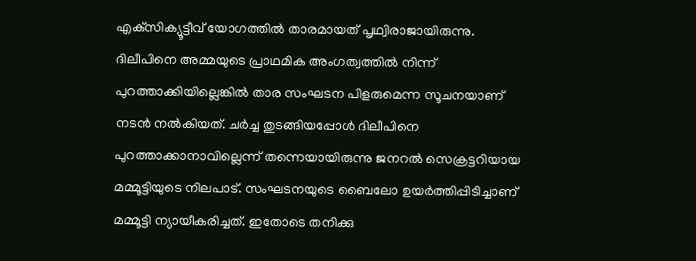എക്‌സിക്യൂട്ടീവ് യോഗത്തില്‍ താരമായത് പൃഥ്വിരാജായിരുന്നു. ദിലീപിനെ അമ്മയുടെ പ്രാഥമിക അംഗത്വത്തില്‍ നിന്ന് പുറത്താക്കിയില്ലെങ്കില്‍ താര സംഘടന പിളരുമെന്ന സൂചനയാണ് നടന്‍ നല്‍കിയത്. ചര്‍ച്ച തുടങ്ങിയപ്പോള്‍ ദിലീപിനെ പുറത്താക്കാനാവില്ലെന്ന് തന്നെയായിരുന്നു ജനറല്‍ സെക്രട്ടറിയായ മമ്മൂട്ടിയുടെ നിലപാട്. സംഘടനയുടെ ബൈലോ ഉയര്‍ത്തിപ്പിടിച്ചാണ് മമ്മൂട്ടി ന്യായീകരിച്ചത്. ഇതോടെ തനിക്കു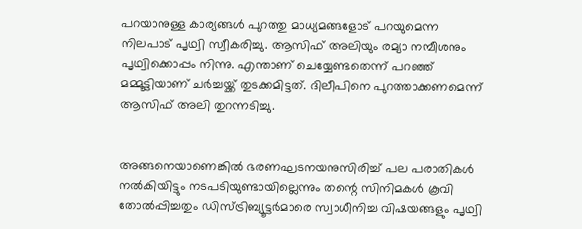പറയാനുള്ള കാര്യങ്ങള്‍ പുറത്തു മാധ്യമങ്ങളോട് പറയുമെന്ന നിലപാട് പൃഥ്വി സ്വീകരിച്ചു. ആസിഫ് അലിയും രമ്യാ നമ്പീശനും പൃഥ്വിക്കൊപ്പം നിന്നു. എന്താണ് ചെയ്യേണ്ടതെന്ന് പറഞ്ഞ് മമ്മൂട്ടിയാണ് ചര്‍ച്ചയ്ക്ക് തുടക്കമിട്ടത്. ദിലീപിനെ പുറത്താക്കണമെന്ന് ആസിഫ് അലി തുറന്നടിച്ചു.


അങ്ങനെയാണെങ്കില്‍ ഭരണഘടനയനുസിരിച്ച് പല പരാതികള്‍ നല്‍കിയിട്ടും നടപടിയുണ്ടായില്ലെന്നും തന്റെ സിനിമകള്‍ കൂവി തോല്‍പ്പിച്ചതും ഡിസ്ട്രിബ്യൂട്ടര്‍മാരെ സ്വാധീനിച്ച വിഷയങ്ങളും പൃഥ്വി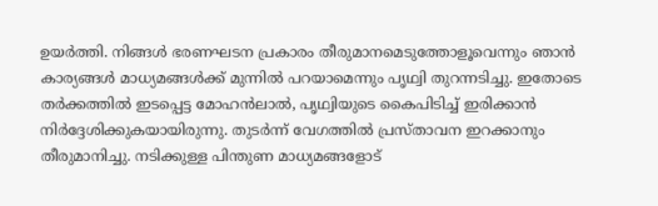ഉയര്‍ത്തി. നിങ്ങള്‍ ഭരണഘടന പ്രകാരം തീരുമാനമെടുത്തോളൂവെന്നും ഞാന്‍ കാര്യങ്ങള്‍ മാധ്യമങ്ങള്‍ക്ക് മുന്നില്‍ പറയാമെന്നും പൃഥ്വി തുറന്നടിച്ചു. ഇതോടെ തര്‍ക്കത്തില്‍ ഇടപ്പെട്ട മോഹന്‍ലാല്‍, പൃഥ്വിയുടെ കൈപിടിച്ച് ഇരിക്കാന്‍ നിര്‍ദ്ദേശിക്കുകയായിരുന്നു. തുടര്‍ന്ന് വേഗത്തില്‍ പ്രസ്താവന ഇറക്കാനും തീരുമാനിച്ചു. നടിക്കുള്ള പിന്തുണ മാധ്യമങ്ങളോട്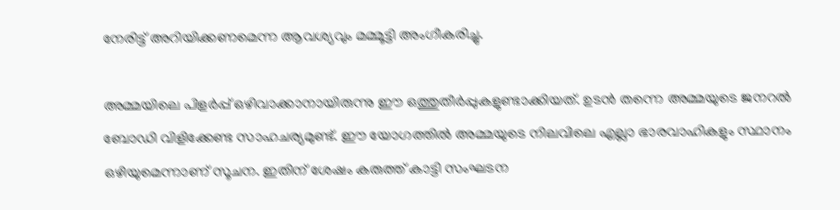നേരിട്ട് അറിയിക്കണമെന്ന ആവശ്യവും മമ്മൂട്ടി അംഗീകരിച്ചു.

അമ്മയിലെ പിളര്‍പ്പ് ഒഴിവാക്കാനായിരുന്നു ഈ ഒത്തുതീര്‍പ്പുകളുണ്ടാക്കിയത്. ഉടന്‍ തന്നെ അമ്മയുടെ ജനറല്‍ ബോഡി വിളിക്കേണ്ട സാഹചര്യമുണ്ട്. ഈ യോഗത്തില്‍ അമ്മയുടെ നിലവിലെ എല്ലാ ഭാരവാഹികളും സ്ഥാനം ഒഴിയുമെന്നാണ് സൂചന. ഇതിന് ശേഷം കരുത്ത് കാട്ടി സംഘടന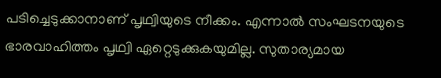പടിച്ചെടുക്കാനാണ് പൃഥ്വിയുടെ നീക്കം. എന്നാല്‍ സംഘടനയുടെ ഭാരവാഹിത്തം പൃഥ്വി ഏറ്റെടുക്കുകയുമില്ല. സുതാര്യമായ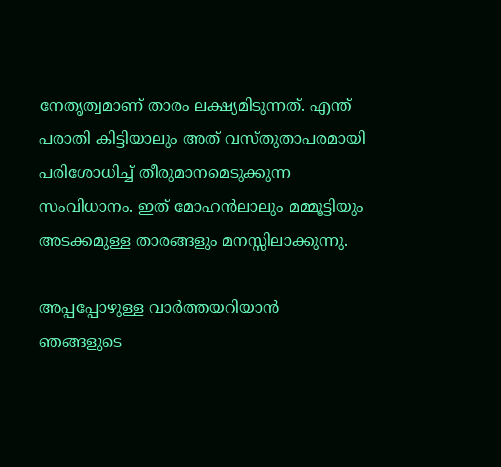നേതൃത്വമാണ് താരം ലക്ഷ്യമിടുന്നത്. എന്ത് പരാതി കിട്ടിയാലും അത് വസ്തുതാപരമായി പരിശോധിച്ച് തീരുമാനമെടുക്കുന്ന സംവിധാനം. ഇത് മോഹന്‍ലാലും മമ്മൂട്ടിയും അടക്കമുള്ള താരങ്ങളും മനസ്സിലാക്കുന്നു.

അപ്പപ്പോഴുള്ള വാര്‍ത്തയറിയാന്‍ ഞങ്ങളുടെ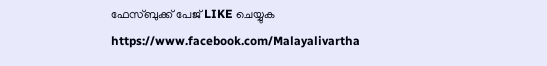ഫേസ്‌ബുക്ക്‌ പേജ് LIKE ചെയ്യുക
https://www.facebook.com/Malayalivartha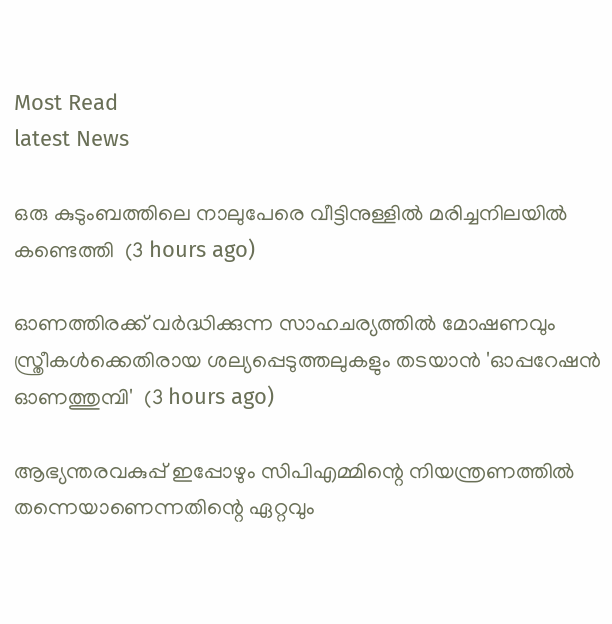Most Read
latest News

ഒരു കുടുംബത്തിലെ നാലുപേരെ വീട്ടിനുള്ളില്‍ മരിച്ചനിലയില്‍ കണ്ടെത്തി  (3 hours ago)

ഓണത്തിരക്ക് വര്‍ദ്ധിക്കുന്ന സാഹചര്യത്തില്‍ മോഷണവും സ്ത്രീകള്‍ക്കെതിരായ ശല്യപ്പെടുത്തലുകളും തടയാന്‍ 'ഓപ്പറേഷന്‍ ഓണത്തുമ്പി'  (3 hours ago)

ആഭ്യന്തരവകുപ്പ് ഇപ്പോഴും സിപിഎമ്മിന്റെ നിയന്ത്രണത്തിൽ തന്നെയാണെന്നതിന്റെ ഏറ്റവും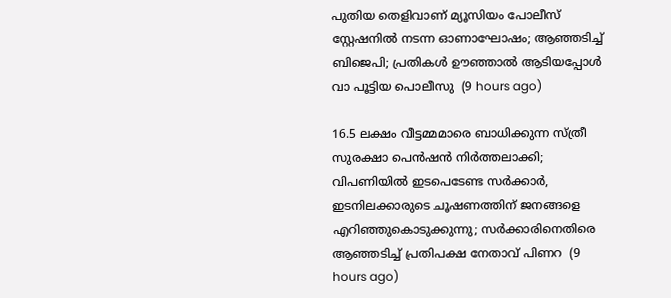പുതിയ തെളിവാണ് മ്യൂസിയം പോലീസ് സ്റ്റേഷനിൽ നടന്ന ഓണാഘോഷം; ആഞ്ഞടിച്ച് ബിജെപി; പ്രതികൾ ഊഞ്ഞാൽ ആടിയപ്പോൾ വാ പൂട്ടിയ പൊലീസു  (9 hours ago)

16.5 ലക്ഷം വീട്ടമ്മമാരെ ബാധിക്കുന്ന സ്ത്രീ സുരക്ഷാ പെൻഷൻ നിർത്തലാക്കി; വിപണിയിൽ ഇടപെടേണ്ട സർക്കാർ, ഇടനിലക്കാരുടെ ചൂഷണത്തിന് ജനങ്ങളെ എറിഞ്ഞുകൊടുക്കുന്നു; സർക്കാരിനെതിരെ ആഞ്ഞടിച്ച് പ്രതിപക്ഷ നേതാവ് പിണറ  (9 hours ago)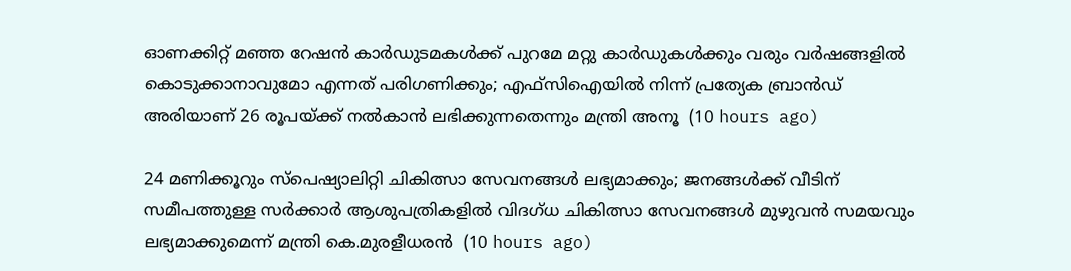ഓണക്കിറ്റ് മഞ്ഞ റേഷൻ കാർഡുടമകൾക്ക് പുറമേ മറ്റു കാർഡുകൾക്കും വരും വർഷങ്ങളിൽ കൊടുക്കാനാവുമോ എന്നത് പരിഗണിക്കും; എഫ്സിഐയിൽ നിന്ന് പ്രത്യേക ബ്രാൻഡ് അരിയാണ് 26 രൂപയ്ക്ക് നൽകാൻ ലഭിക്കുന്നതെന്നും മന്ത്രി അനൂ  (10 hours ago)

24 മണിക്കൂറും സ്പെഷ്യാലിറ്റി ചികിത്സാ സേവനങ്ങൾ ലഭ്യമാക്കും; ജനങ്ങൾക്ക് വീടിന് സമീപത്തുള്ള സർക്കാർ ആശുപത്രികളിൽ വിദഗ്ധ ചികിത്സാ സേവനങ്ങൾ മുഴുവൻ സമയവും ലഭ്യമാക്കുമെന്ന് മന്ത്രി കെ.മുരളീധരൻ  (10 hours ago)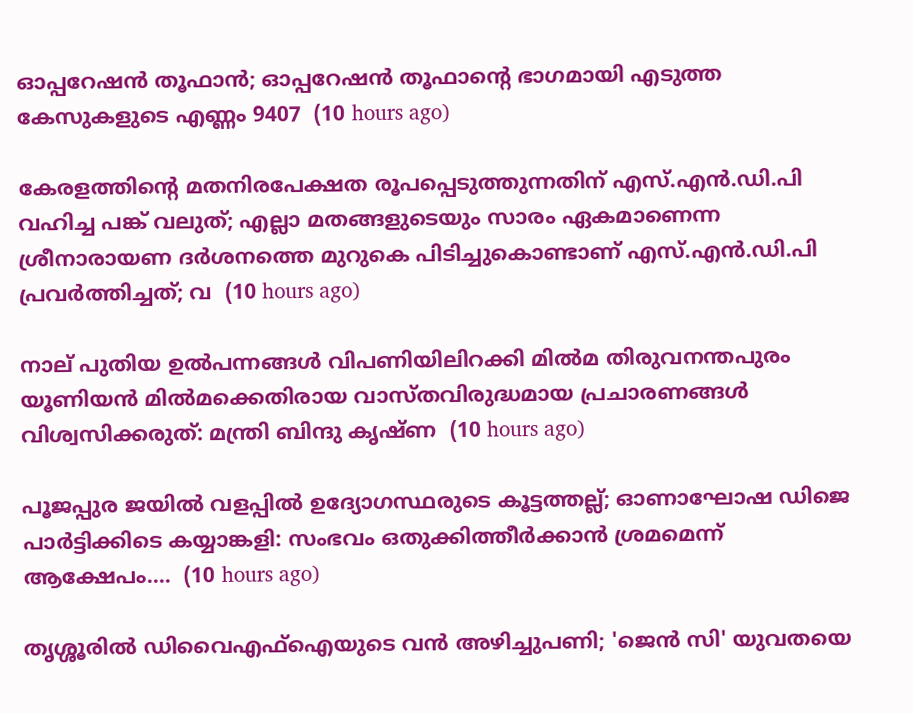ഓപ്പറേഷന്‍ തൂഫാൻ; ഓപ്പറേഷന്‍ തൂഫാന്‍റെ ഭാഗമായി എടുത്ത കേസുകളുടെ എണ്ണം 9407  (10 hours ago)

കേരളത്തിന്റെ മതനിരപേക്ഷത രൂപപ്പെടുത്തുന്നതിന്‌ എസ്‌.എന്‍.ഡി.പി വഹിച്ച പങ്ക്‌ വലുത്; എല്ലാ മതങ്ങളുടെയും സാരം ഏകമാണെന്ന ശ്രീനാരായണ ദര്‍ശനത്തെ മുറുകെ പിടിച്ചുകൊണ്ടാണ്‌ എസ്‌.എന്‍.ഡി.പി പ്രവര്‍ത്തിച്ചത്; വ  (10 hours ago)

നാല് പുതിയ ഉല്‍പന്നങ്ങള്‍ വിപണിയിലിറക്കി മില്‍മ തിരുവനന്തപുരം യൂണിയന്‍ മില്‍മക്കെതിരായ വാസ്തവിരുദ്ധമായ പ്രചാരണങ്ങള്‍ വിശ്വസിക്കരുത്: മന്ത്രി ബിന്ദു കൃഷ്ണ  (10 hours ago)

പൂജപ്പുര ജയിൽ വളപ്പിൽ ഉദ്യോഗസ്ഥരുടെ കൂട്ടത്തല്ല്; ഓണാഘോഷ ഡിജെ പാർട്ടിക്കിടെ കയ്യാങ്കളി: സംഭവം ഒതുക്കിത്തീർക്കാൻ ശ്രമമെന്ന് ആക്ഷേപം....  (10 hours ago)

തൃശ്ശൂരിൽ ഡിവൈഎഫ്ഐയുടെ വൻ അഴിച്ചുപണി; 'ജെൻ സി' യുവതയെ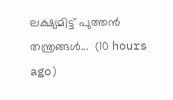ലക്ഷ്യമിട്ട് പുത്തൻ തന്ത്രങ്ങൾ...  (10 hours ago)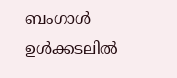ബംഗാൾ ഉൾക്കടലിൽ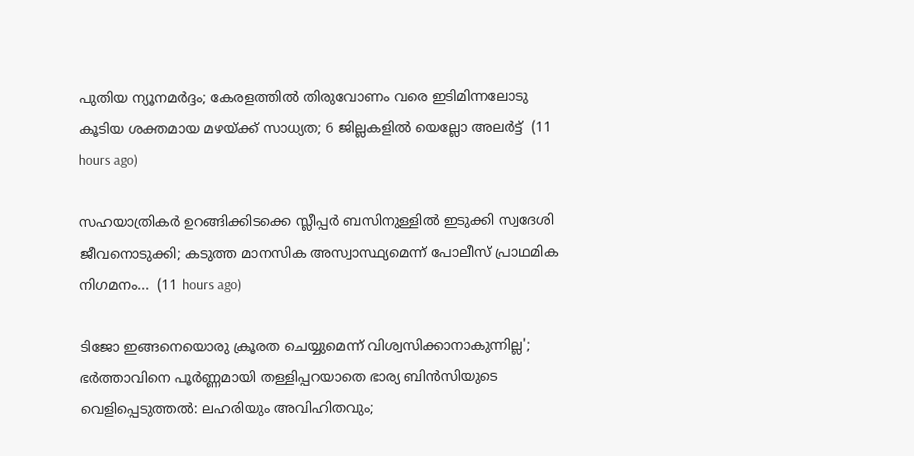പുതിയ ന്യൂനമർദ്ദം; കേരളത്തിൽ തിരുവോണം വരെ ഇടിമിന്നലോടു കൂടിയ ശക്തമായ മഴയ്ക്ക് സാധ്യത; 6 ജില്ലകളിൽ യെല്ലോ അലർട്ട്  (11 hours ago)

സഹയാത്രികർ ഉറങ്ങിക്കിടക്കെ സ്ലീപ്പർ ബസിനുള്ളിൽ ഇടുക്കി സ്വദേശി ജീവനൊടുക്കി; കടുത്ത മാനസിക അസ്വാസ്ഥ്യമെന്ന് പോലീസ് പ്രാഥമിക നിഗമനം...  (11 hours ago)

ടിജോ ഇങ്ങനെയൊരു ക്രൂരത ചെയ്യുമെന്ന് വിശ്വസിക്കാനാകുന്നില്ല'; ഭർത്താവിനെ പൂർണ്ണമായി തള്ളിപ്പറയാതെ ഭാര്യ ബിൻസിയുടെ വെളിപ്പെടുത്തൽ: ലഹരിയും അവിഹിതവും;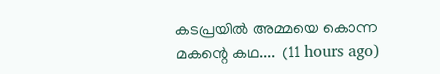കടപ്രയിൽ അമ്മയെ കൊന്ന മകന്റെ കഥ....  (11 hours ago)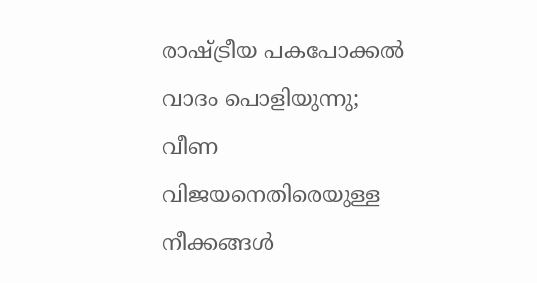രാഷ്ട്രീയ പകപോക്കൽ വാദം പൊളിയുന്നു; വീണ വിജയനെതിരെയുള്ള നീക്കങ്ങൾ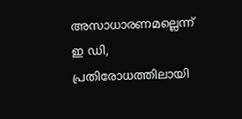അസാധാരണമല്ലെന്ന് ഇ ഡി, പ്രതിരോധത്തിലായി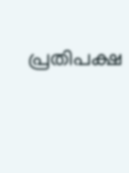പ്രതിപക്ഷ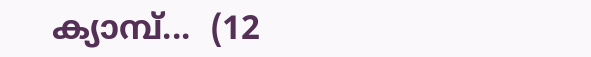ക്യാമ്പ്...  (12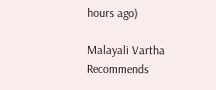hours ago)

Malayali Vartha Recommends